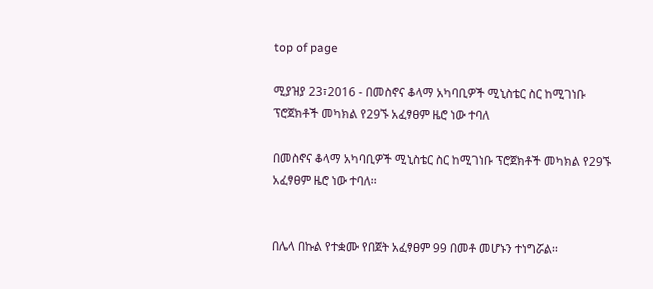top of page

ሚያዝያ 23፣2016 - በመስኖና ቆላማ አካባቢዎች ሚኒስቴር ስር ከሚገነቡ ፕሮጀክቶች መካክል የ29ኙ አፈፃፀም ዜሮ ነው ተባለ

በመስኖና ቆላማ አካባቢዎች ሚኒስቴር ስር ከሚገነቡ ፕሮጀክቶች መካክል የ29ኙ አፈፃፀም ዜሮ ነው ተባለ፡፡


በሌላ በኩል የተቋሙ የበጀት አፈፃፀም 99 በመቶ መሆኑን ተነግሯል፡፡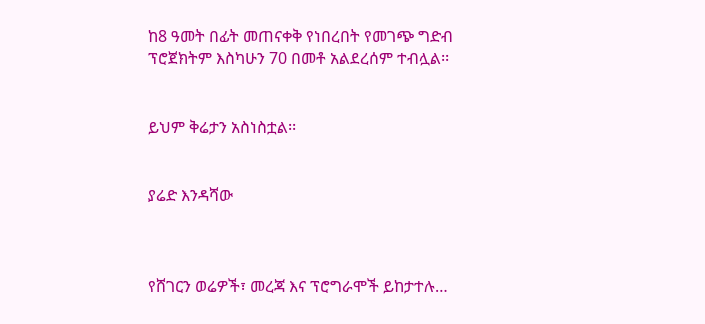ከ8 ዓመት በፊት መጠናቀቅ የነበረበት የመገጭ ግድብ ፕሮጀክትም እስካሁን 70 በመቶ አልደረሰም ተብሏል፡፡


ይህም ቅሬታን አስነስቷል፡፡


ያሬድ እንዳሻው



የሸገርን ወሬዎች፣ መረጃ እና ፕሮግራሞች ይከታተሉ…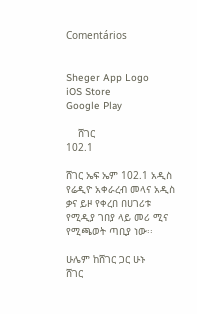Comentários


Sheger App Logo
iOS Store
Google Play

    ሸገር
102.1

ሸገር ኤፍ ኤም 102.1 አዲስ የሬዲዮ አቀራረብ መላና አዲስ ቃና ይዞ የቀረበ በሀገሪቱ የሚዲያ ገበያ ላይ መሪ ሚና የሚጫወት ጣቢያ ነው፡፡

ሁሌም ከሸገር ጋር ሁኑ
ሸገር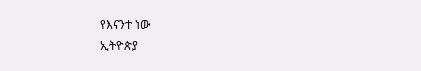የእናንተ ነው
ኢትዮጵያ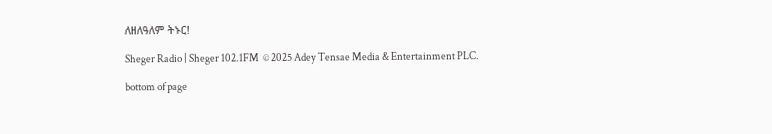ለዘለዓለም ትኑር!

Sheger Radio | Sheger 102.1FM  © 2025 Adey Tensae Media & Entertainment PLC.

bottom of page